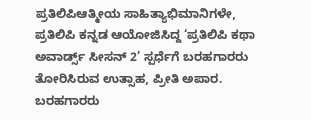ಪ್ರತಿಲಿಪಿಆತ್ಮೀಯ ಸಾಹಿತ್ಯಾಭಿಮಾನಿಗಳೇ,
ಪ್ರತಿಲಿಪಿ ಕನ್ನಡ ಆಯೋಜಿಸಿದ್ದ ‘ಪ್ರತಿಲಿಪಿ ಕಥಾ ಅವಾರ್ಡ್ಸ್ ಸೀಸನ್ 2’ ಸ್ಪರ್ಧೆಗೆ ಬರಹಗಾರರು ತೋರಿಸಿರುವ ಉತ್ಸಾಹ, ಪ್ರೀತಿ ಅಪಾರ. ಬರಹಗಾರರು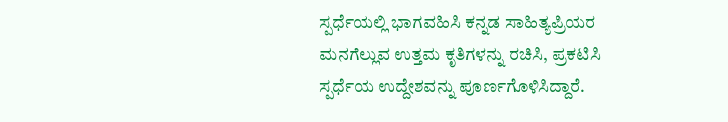ಸ್ಪರ್ಧೆಯಲ್ಲಿ ಭಾಗವಹಿಸಿ ಕನ್ನಡ ಸಾಹಿತ್ಯಪ್ರಿಯರ ಮನಗೆಲ್ಲುವ ಉತ್ತಮ ಕೃತಿಗಳನ್ನು ರಚಿಸಿ, ಪ್ರಕಟಿಸಿ ಸ್ಪರ್ಧೆಯ ಉದ್ದೇಶವನ್ನು ಪೂರ್ಣಗೊಳಿಸಿದ್ದಾರೆ.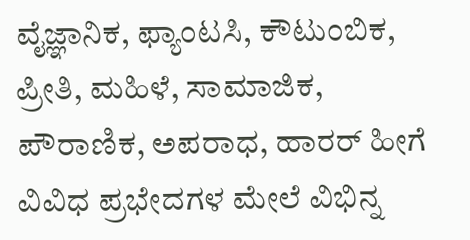ವೈಜ್ಞಾನಿಕ, ಫ್ಯಾಂಟಸಿ, ಕೌಟುಂಬಿಕ, ಪ್ರೀತಿ, ಮಹಿಳೆ, ಸಾಮಾಜಿಕ, ಪೌರಾಣಿಕ, ಅಪರಾಧ, ಹಾರರ್ ಹೀಗೆ ವಿವಿಧ ಪ್ರಭೇದಗಳ ಮೇಲೆ ವಿಭಿನ್ನ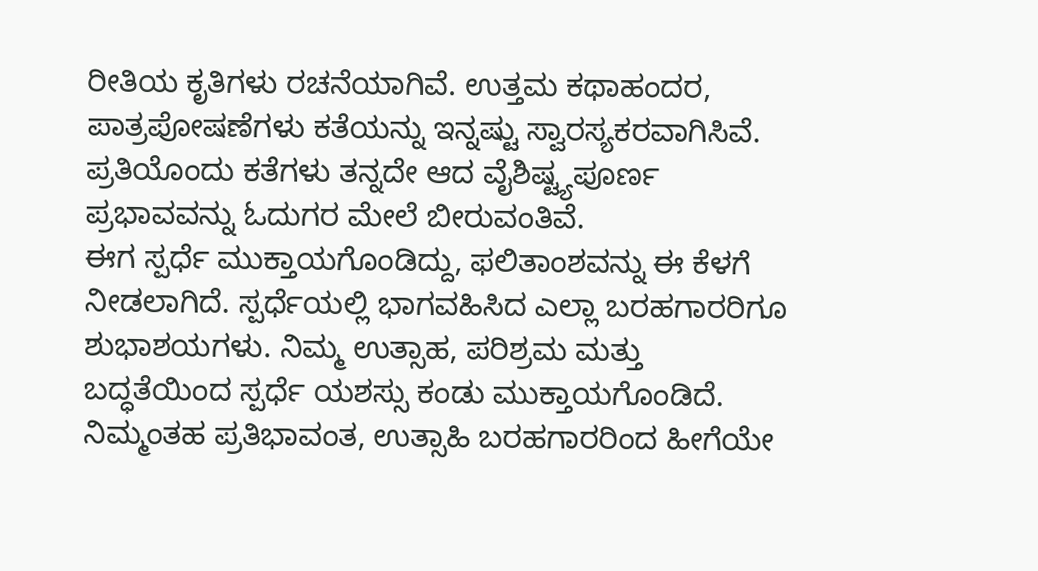ರೀತಿಯ ಕೃತಿಗಳು ರಚನೆಯಾಗಿವೆ. ಉತ್ತಮ ಕಥಾಹಂದರ, ಪಾತ್ರಪೋಷಣೆಗಳು ಕತೆಯನ್ನು ಇನ್ನಷ್ಟು ಸ್ವಾರಸ್ಯಕರವಾಗಿಸಿವೆ. ಪ್ರತಿಯೊಂದು ಕತೆಗಳು ತನ್ನದೇ ಆದ ವೈಶಿಷ್ಟ್ಯಪೂರ್ಣ ಪ್ರಭಾವವನ್ನು ಓದುಗರ ಮೇಲೆ ಬೀರುವಂತಿವೆ.
ಈಗ ಸ್ಪರ್ಧೆ ಮುಕ್ತಾಯಗೊಂಡಿದ್ದು, ಫಲಿತಾಂಶವನ್ನು ಈ ಕೆಳಗೆ ನೀಡಲಾಗಿದೆ. ಸ್ಪರ್ಧೆಯಲ್ಲಿ ಭಾಗವಹಿಸಿದ ಎಲ್ಲಾ ಬರಹಗಾರರಿಗೂ ಶುಭಾಶಯಗಳು. ನಿಮ್ಮ ಉತ್ಸಾಹ, ಪರಿಶ್ರಮ ಮತ್ತು ಬದ್ಧತೆಯಿಂದ ಸ್ಪರ್ಧೆ ಯಶಸ್ಸು ಕಂಡು ಮುಕ್ತಾಯಗೊಂಡಿದೆ. ನಿಮ್ಮಂತಹ ಪ್ರತಿಭಾವಂತ, ಉತ್ಸಾಹಿ ಬರಹಗಾರರಿಂದ ಹೀಗೆಯೇ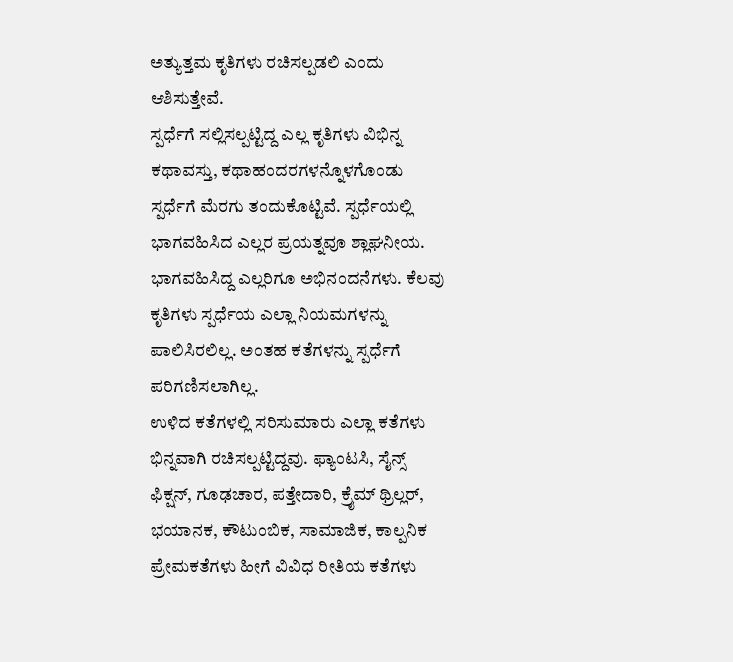ಅತ್ಯುತ್ತಮ ಕೃತಿಗಳು ರಚಿಸಲ್ಪಡಲಿ ಎಂದು ಆಶಿಸುತ್ತೇವೆ.
ಸ್ಪರ್ಧೆಗೆ ಸಲ್ಲಿಸಲ್ಪಟ್ಟಿದ್ದ ಎಲ್ಲ ಕೃತಿಗಳು ವಿಭಿನ್ನ ಕಥಾವಸ್ತು, ಕಥಾಹಂದರಗಳನ್ನೊಳಗೊಂಡು ಸ್ಪರ್ಧೆಗೆ ಮೆರಗು ತಂದುಕೊಟ್ಟಿವೆ. ಸ್ಪರ್ಧೆಯಲ್ಲಿ ಭಾಗವಹಿಸಿದ ಎಲ್ಲರ ಪ್ರಯತ್ನವೂ ಶ್ಲಾಘನೀಯ. ಭಾಗವಹಿಸಿದ್ದ ಎಲ್ಲರಿಗೂ ಅಭಿನಂದನೆಗಳು. ಕೆಲವು ಕೃತಿಗಳು ಸ್ಪರ್ಧೆಯ ಎಲ್ಲಾ ನಿಯಮಗಳನ್ನು ಪಾಲಿಸಿರಲಿಲ್ಲ. ಅಂತಹ ಕತೆಗಳನ್ನು ಸ್ಪರ್ಧೆಗೆ ಪರಿಗಣಿಸಲಾಗಿಲ್ಲ.
ಉಳಿದ ಕತೆಗಳಲ್ಲಿ ಸರಿಸುಮಾರು ಎಲ್ಲಾ ಕತೆಗಳು ಭಿನ್ನವಾಗಿ ರಚಿಸಲ್ಪಟ್ಟಿದ್ದವು. ಫ್ಯಾಂಟಸಿ, ಸೈನ್ಸ್ ಫಿಕ್ಷನ್, ಗೂಢಚಾರ, ಪತ್ತೇದಾರಿ, ಕ್ರೈಮ್ ಥ್ರಿಲ್ಲರ್, ಭಯಾನಕ, ಕೌಟುಂಬಿಕ, ಸಾಮಾಜಿಕ, ಕಾಲ್ಪನಿಕ ಪ್ರೇಮಕತೆಗಳು ಹೀಗೆ ವಿವಿಧ ರೀತಿಯ ಕತೆಗಳು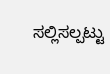ಸಲ್ಲಿಸಲ್ಪಟ್ಟು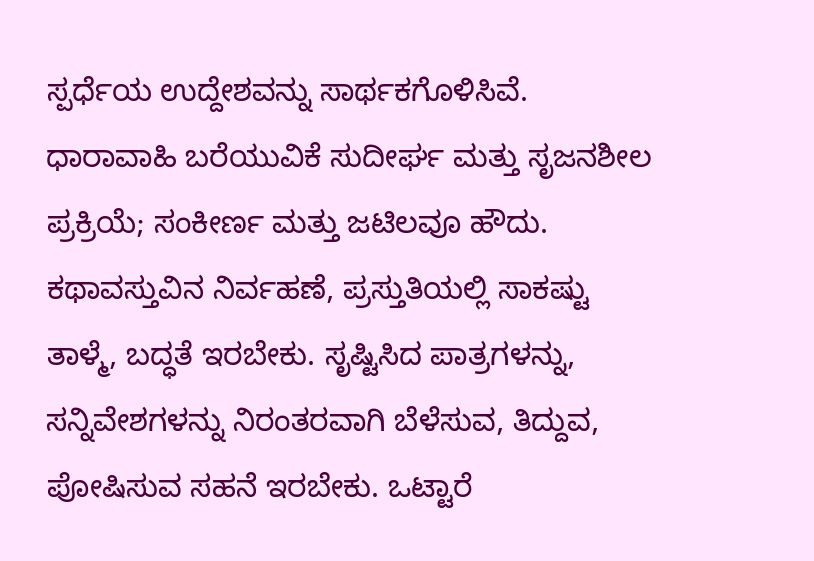ಸ್ಪರ್ಧೆಯ ಉದ್ದೇಶವನ್ನು ಸಾರ್ಥಕಗೊಳಿಸಿವೆ.
ಧಾರಾವಾಹಿ ಬರೆಯುವಿಕೆ ಸುದೀರ್ಘ ಮತ್ತು ಸೃಜನಶೀಲ ಪ್ರಕ್ರಿಯೆ; ಸಂಕೀರ್ಣ ಮತ್ತು ಜಟಿಲವೂ ಹೌದು. ಕಥಾವಸ್ತುವಿನ ನಿರ್ವಹಣೆ, ಪ್ರಸ್ತುತಿಯಲ್ಲಿ ಸಾಕಷ್ಟು ತಾಳ್ಮೆ, ಬದ್ಧತೆ ಇರಬೇಕು. ಸೃಷ್ಟಿಸಿದ ಪಾತ್ರಗಳನ್ನು, ಸನ್ನಿವೇಶಗಳನ್ನು ನಿರಂತರವಾಗಿ ಬೆಳೆಸುವ, ತಿದ್ದುವ, ಪೋಷಿಸುವ ಸಹನೆ ಇರಬೇಕು. ಒಟ್ಟಾರೆ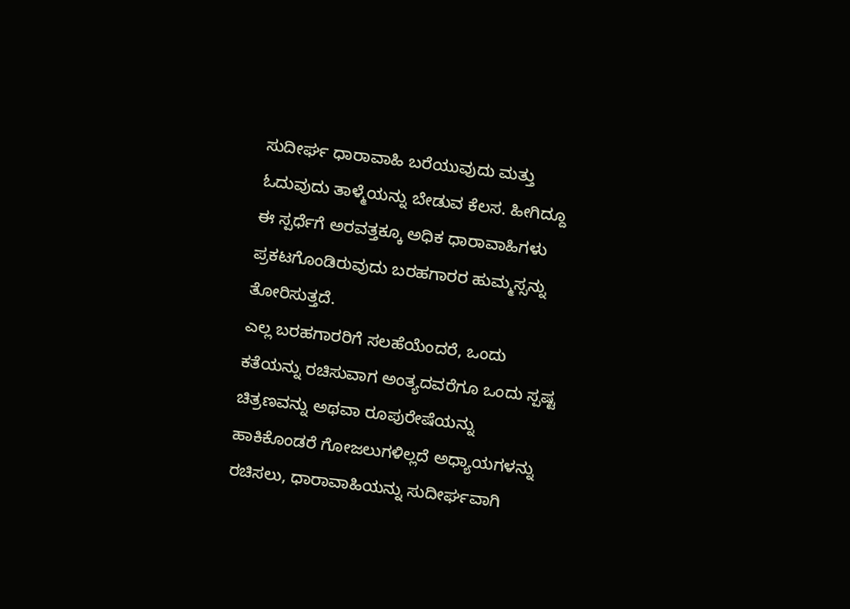ಸುದೀರ್ಘ ಧಾರಾವಾಹಿ ಬರೆಯುವುದು ಮತ್ತು ಓದುವುದು ತಾಳ್ಮೆಯನ್ನು ಬೇಡುವ ಕೆಲಸ. ಹೀಗಿದ್ದೂ ಈ ಸ್ಪರ್ಧೆಗೆ ಅರವತ್ತಕ್ಕೂ ಅಧಿಕ ಧಾರಾವಾಹಿಗಳು ಪ್ರಕಟಗೊಂಡಿರುವುದು ಬರಹಗಾರರ ಹುಮ್ಮಸ್ಸನ್ನು ತೋರಿಸುತ್ತದೆ.
ಎಲ್ಲ ಬರಹಗಾರರಿಗೆ ಸಲಹೆಯೆಂದರೆ, ಒಂದು ಕತೆಯನ್ನು ರಚಿಸುವಾಗ ಅಂತ್ಯದವರೆಗೂ ಒಂದು ಸ್ಪಷ್ಟ ಚಿತ್ರಣವನ್ನು ಅಥವಾ ರೂಪುರೇಷೆಯನ್ನು ಹಾಕಿಕೊಂಡರೆ ಗೋಜಲುಗಳಿಲ್ಲದೆ ಅಧ್ಯಾಯಗಳನ್ನು ರಚಿಸಲು, ಧಾರಾವಾಹಿಯನ್ನು ಸುದೀರ್ಘವಾಗಿ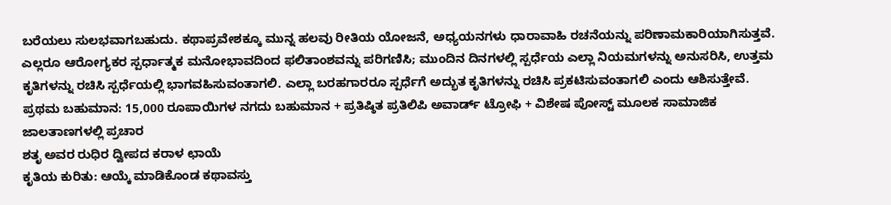ಬರೆಯಲು ಸುಲಭವಾಗಬಹುದು. ಕಥಾಪ್ರವೇಶಕ್ಕೂ ಮುನ್ನ ಹಲವು ರೀತಿಯ ಯೋಜನೆ, ಅಧ್ಯಯನಗಳು ಧಾರಾವಾಹಿ ರಚನೆಯನ್ನು ಪರಿಣಾಮಕಾರಿಯಾಗಿಸುತ್ತವೆ.
ಎಲ್ಲರೂ ಆರೋಗ್ಯಕರ ಸ್ಪರ್ಧಾತ್ಮಕ ಮನೋಭಾವದಿಂದ ಫಲಿತಾಂಶವನ್ನು ಪರಿಗಣಿಸಿ; ಮುಂದಿನ ದಿನಗಳಲ್ಲಿ ಸ್ಪರ್ಧೆಯ ಎಲ್ಲಾ ನಿಯಮಗಳನ್ನು ಅನುಸರಿಸಿ, ಉತ್ತಮ ಕೃತಿಗಳನ್ನು ರಚಿಸಿ ಸ್ಪರ್ಧೆಯಲ್ಲಿ ಭಾಗವಹಿಸುವಂತಾಗಲಿ. ಎಲ್ಲಾ ಬರಹಗಾರರೂ ಸ್ಪರ್ಧೆಗೆ ಅದ್ಭುತ ಕೃತಿಗಳನ್ನು ರಚಿಸಿ ಪ್ರಕಟಿಸುವಂತಾಗಲಿ ಎಂದು ಆಶಿಸುತ್ತೇವೆ.
ಪ್ರಥಮ ಬಹುಮಾನ: 15,000 ರೂಪಾಯಿಗಳ ನಗದು ಬಹುಮಾನ + ಪ್ರತಿಷ್ಠಿತ ಪ್ರತಿಲಿಪಿ ಅವಾರ್ಡ್ ಟ್ರೋಫಿ + ವಿಶೇಷ ಪೋಸ್ಟ್ ಮೂಲಕ ಸಾಮಾಜಿಕ ಜಾಲತಾಣಗಳಲ್ಲಿ ಪ್ರಚಾರ
ಶತೃ ಅವರ ರುಧಿರ ದ್ವೀಪದ ಕರಾಳ ಛಾಯೆ
ಕೃತಿಯ ಕುರಿತು: ಆಯ್ಕೆ ಮಾಡಿಕೊಂಡ ಕಥಾವಸ್ತು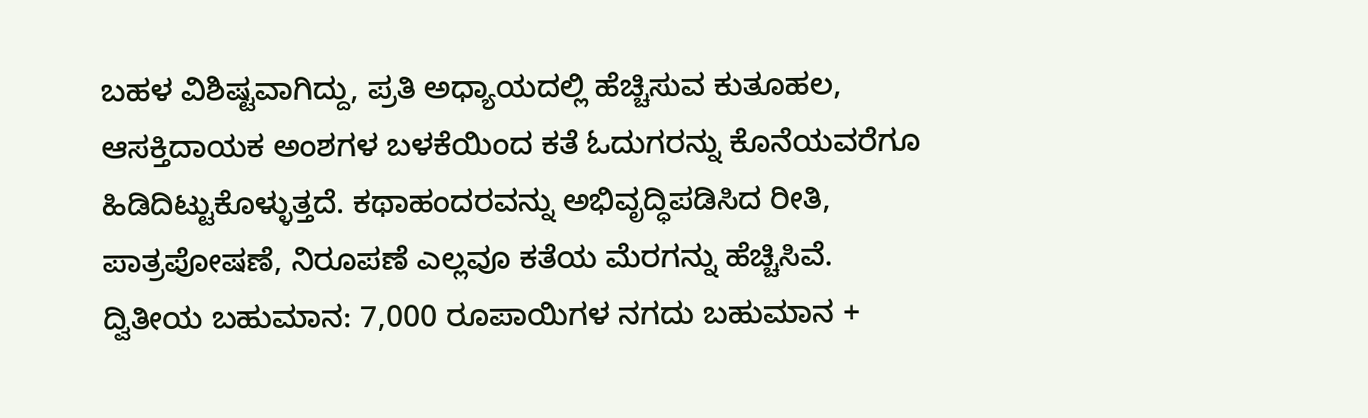ಬಹಳ ವಿಶಿಷ್ಟವಾಗಿದ್ದು, ಪ್ರತಿ ಅಧ್ಯಾಯದಲ್ಲಿ ಹೆಚ್ಚಿಸುವ ಕುತೂಹಲ, ಆಸಕ್ತಿದಾಯಕ ಅಂಶಗಳ ಬಳಕೆಯಿಂದ ಕತೆ ಓದುಗರನ್ನು ಕೊನೆಯವರೆಗೂ ಹಿಡಿದಿಟ್ಟುಕೊಳ್ಳುತ್ತದೆ. ಕಥಾಹಂದರವನ್ನು ಅಭಿವೃದ್ಧಿಪಡಿಸಿದ ರೀತಿ, ಪಾತ್ರಪೋಷಣೆ, ನಿರೂಪಣೆ ಎಲ್ಲವೂ ಕತೆಯ ಮೆರಗನ್ನು ಹೆಚ್ಚಿಸಿವೆ.
ದ್ವಿತೀಯ ಬಹುಮಾನ: 7,000 ರೂಪಾಯಿಗಳ ನಗದು ಬಹುಮಾನ +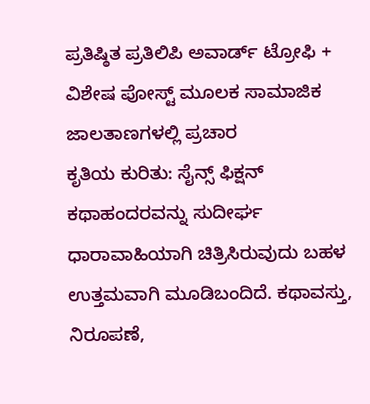ಪ್ರತಿಷ್ಠಿತ ಪ್ರತಿಲಿಪಿ ಅವಾರ್ಡ್ ಟ್ರೋಫಿ + ವಿಶೇಷ ಪೋಸ್ಟ್ ಮೂಲಕ ಸಾಮಾಜಿಕ ಜಾಲತಾಣಗಳಲ್ಲಿ ಪ್ರಚಾರ
ಕೃತಿಯ ಕುರಿತು: ಸೈನ್ಸ್ ಫಿಕ್ಷನ್ ಕಥಾಹಂದರವನ್ನು ಸುದೀರ್ಘ ಧಾರಾವಾಹಿಯಾಗಿ ಚಿತ್ರಿಸಿರುವುದು ಬಹಳ ಉತ್ತಮವಾಗಿ ಮೂಡಿಬಂದಿದೆ. ಕಥಾವಸ್ತು, ನಿರೂಪಣೆ,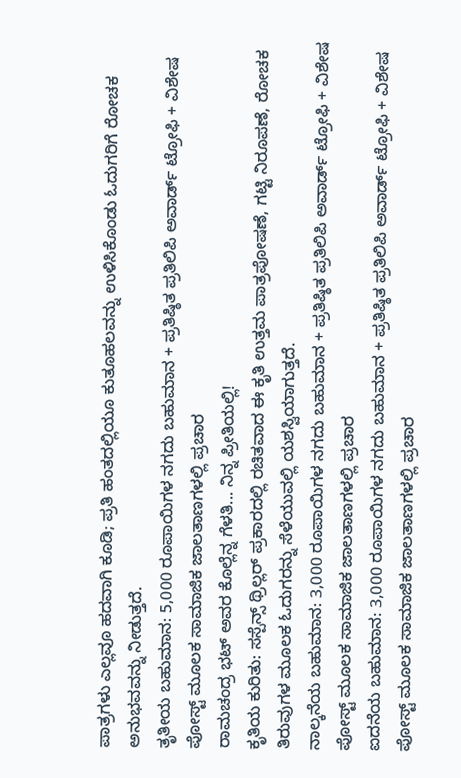ಪಾತ್ರಗಳು ಎಲ್ಲವೂ ಹದವಾಗಿ ಕೂಡಿ; ಪ್ರತಿ ಹಂತದಲ್ಲಿಯೂ ಕುತೂಹಲವನ್ನು ಉಳಿಸಿಕೊಂಡು ಓದುಗರಿಗೆ ರೋಚಕ ಅನುಭವವನ್ನು ನೀಡುತ್ತದೆ.
ತೃತೀಯ ಬಹುಮಾನ: 5,000 ರೂಪಾಯಿಗಳ ನಗದು ಬಹುಮಾನ + ಪ್ರತಿಷ್ಠಿತ ಪ್ರತಿಲಿಪಿ ಅವಾರ್ಡ್ ಟ್ರೋಫಿ + ವಿಶೇಷ ಪೋಸ್ಟ್ ಮೂಲಕ ಸಾಮಾಜಿಕ ಜಾಲತಾಣಗಳಲ್ಲಿ ಪ್ರಚಾರ
ರಾಮಚಂದ್ರ ಭಟ್ ಅವರ ಕೊಲ್ಲೆನ್ನ ಗೆಳತಿ... ನಿನ್ನ ಪ್ರೀತಿಯಲ್ಲಿ!
ಕೃತಿಯ ಕುರಿತು: ಸಸ್ಪೆನ್ಸ್ ಥ್ರಿಲ್ಲರ್ ಪ್ರಕಾರದಲ್ಲಿ ರಚಿತವಾದ ಈ ಕೃತಿ ಉತ್ತಮ ಪಾತ್ರಪೋಷಣೆ, ಗಟ್ಟಿ ನಿರೂಪಣೆ, ರೋಚಕ ತಿರುವುಗಳ ಮೂಲಕ ಓದುಗರನ್ನು ಸೆಳೆಯುವಲ್ಲಿ ಯಶಸ್ವಿಯಾಗುತ್ತದೆ.
ನಾಲ್ಕನೆಯ ಬಹುಮಾನ: 3,000 ರೂಪಾಯಿಗಳ ನಗದು ಬಹುಮಾನ + ಪ್ರತಿಷ್ಠಿತ ಪ್ರತಿಲಿಪಿ ಅವಾರ್ಡ್ ಟ್ರೋಫಿ + ವಿಶೇಷ ಪೋಸ್ಟ್ ಮೂಲಕ ಸಾಮಾಜಿಕ ಜಾಲತಾಣಗಳಲ್ಲಿ ಪ್ರಚಾರ
ಐದನೆಯ ಬಹುಮಾನ: 3,000 ರೂಪಾಯಿಗಳ ನಗದು ಬಹುಮಾನ + ಪ್ರತಿಷ್ಠಿತ ಪ್ರತಿಲಿಪಿ ಅವಾರ್ಡ್ ಟ್ರೋಫಿ + ವಿಶೇಷ ಪೋಸ್ಟ್ ಮೂಲಕ ಸಾಮಾಜಿಕ ಜಾಲತಾಣಗಳಲ್ಲಿ ಪ್ರಚಾರ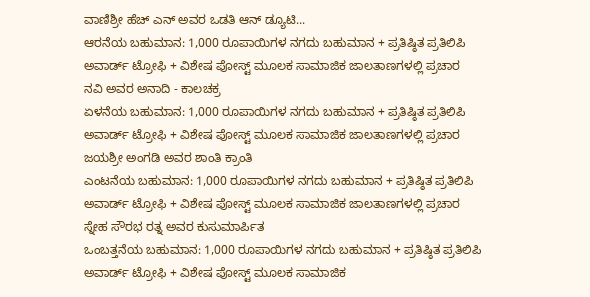ವಾಣಿಶ್ರೀ ಹೆಚ್ ಎನ್ ಅವರ ಒಡತಿ ಆನ್ ಡ್ಯೂಟಿ...
ಆರನೆಯ ಬಹುಮಾನ: 1,000 ರೂಪಾಯಿಗಳ ನಗದು ಬಹುಮಾನ + ಪ್ರತಿಷ್ಠಿತ ಪ್ರತಿಲಿಪಿ ಅವಾರ್ಡ್ ಟ್ರೋಫಿ + ವಿಶೇಷ ಪೋಸ್ಟ್ ಮೂಲಕ ಸಾಮಾಜಿಕ ಜಾಲತಾಣಗಳಲ್ಲಿ ಪ್ರಚಾರ
ನವಿ ಅವರ ಅನಾದಿ - ಕಾಲಚಕ್ರ
ಏಳನೆಯ ಬಹುಮಾನ: 1,000 ರೂಪಾಯಿಗಳ ನಗದು ಬಹುಮಾನ + ಪ್ರತಿಷ್ಠಿತ ಪ್ರತಿಲಿಪಿ ಅವಾರ್ಡ್ ಟ್ರೋಫಿ + ವಿಶೇಷ ಪೋಸ್ಟ್ ಮೂಲಕ ಸಾಮಾಜಿಕ ಜಾಲತಾಣಗಳಲ್ಲಿ ಪ್ರಚಾರ
ಜಯಶ್ರೀ ಅಂಗಡಿ ಅವರ ಶಾಂತಿ ಕ್ರಾಂತಿ
ಎಂಟನೆಯ ಬಹುಮಾನ: 1,000 ರೂಪಾಯಿಗಳ ನಗದು ಬಹುಮಾನ + ಪ್ರತಿಷ್ಠಿತ ಪ್ರತಿಲಿಪಿ ಅವಾರ್ಡ್ ಟ್ರೋಫಿ + ವಿಶೇಷ ಪೋಸ್ಟ್ ಮೂಲಕ ಸಾಮಾಜಿಕ ಜಾಲತಾಣಗಳಲ್ಲಿ ಪ್ರಚಾರ
ಸ್ನೇಹ ಸೌರಭ ರತ್ನ ಅವರ ಕುಸುಮಾರ್ಪಿತ
ಒಂಬತ್ತನೆಯ ಬಹುಮಾನ: 1,000 ರೂಪಾಯಿಗಳ ನಗದು ಬಹುಮಾನ + ಪ್ರತಿಷ್ಠಿತ ಪ್ರತಿಲಿಪಿ ಅವಾರ್ಡ್ ಟ್ರೋಫಿ + ವಿಶೇಷ ಪೋಸ್ಟ್ ಮೂಲಕ ಸಾಮಾಜಿಕ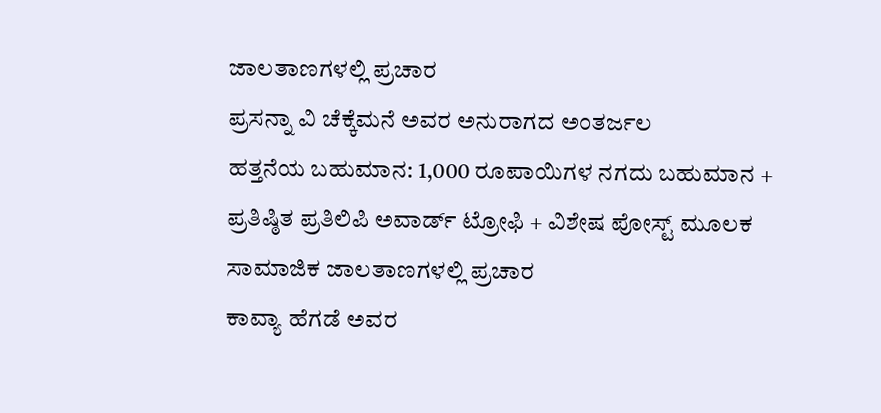ಜಾಲತಾಣಗಳಲ್ಲಿ ಪ್ರಚಾರ
ಪ್ರಸನ್ನಾ ವಿ ಚೆಕ್ಕೆಮನೆ ಅವರ ಅನುರಾಗದ ಅಂತರ್ಜಲ
ಹತ್ತನೆಯ ಬಹುಮಾನ: 1,000 ರೂಪಾಯಿಗಳ ನಗದು ಬಹುಮಾನ + ಪ್ರತಿಷ್ಠಿತ ಪ್ರತಿಲಿಪಿ ಅವಾರ್ಡ್ ಟ್ರೋಫಿ + ವಿಶೇಷ ಪೋಸ್ಟ್ ಮೂಲಕ ಸಾಮಾಜಿಕ ಜಾಲತಾಣಗಳಲ್ಲಿ ಪ್ರಚಾರ
ಕಾವ್ಯಾ ಹೆಗಡೆ ಅವರ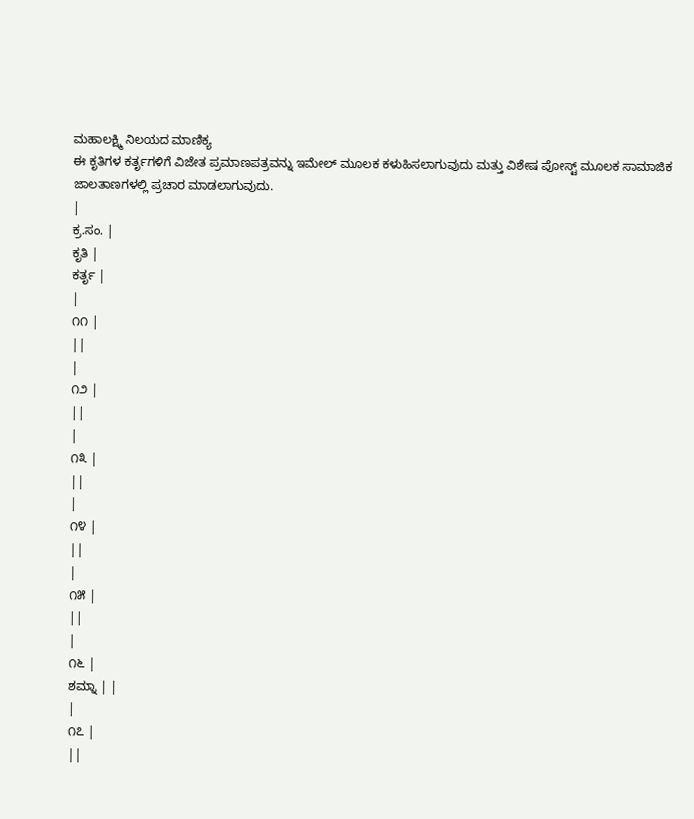ಮಹಾಲಕ್ಷ್ಮಿ ನಿಲಯದ ಮಾಣಿಕ್ಯ
ಈ ಕೃತಿಗಳ ಕರ್ತೃಗಳಿಗೆ ವಿಜೇತ ಪ್ರಮಾಣಪತ್ರವನ್ನು ಇಮೇಲ್ ಮೂಲಕ ಕಳುಹಿಸಲಾಗುವುದು ಮತ್ತು ವಿಶೇಷ ಪೋಸ್ಟ್ ಮೂಲಕ ಸಾಮಾಜಿಕ ಜಾಲತಾಣಗಳಲ್ಲಿ ಪ್ರಚಾರ ಮಾಡಲಾಗುವುದು.
|
ಕ್ರ.ಸಂ. |
ಕೃತಿ |
ಕರ್ತೃ |
|
೧೧ |
||
|
೧೨ |
||
|
೧೩ |
||
|
೧೪ |
||
|
೧೫ |
||
|
೧೬ |
ಶಮ್ನಾ | |
|
೧೭ |
||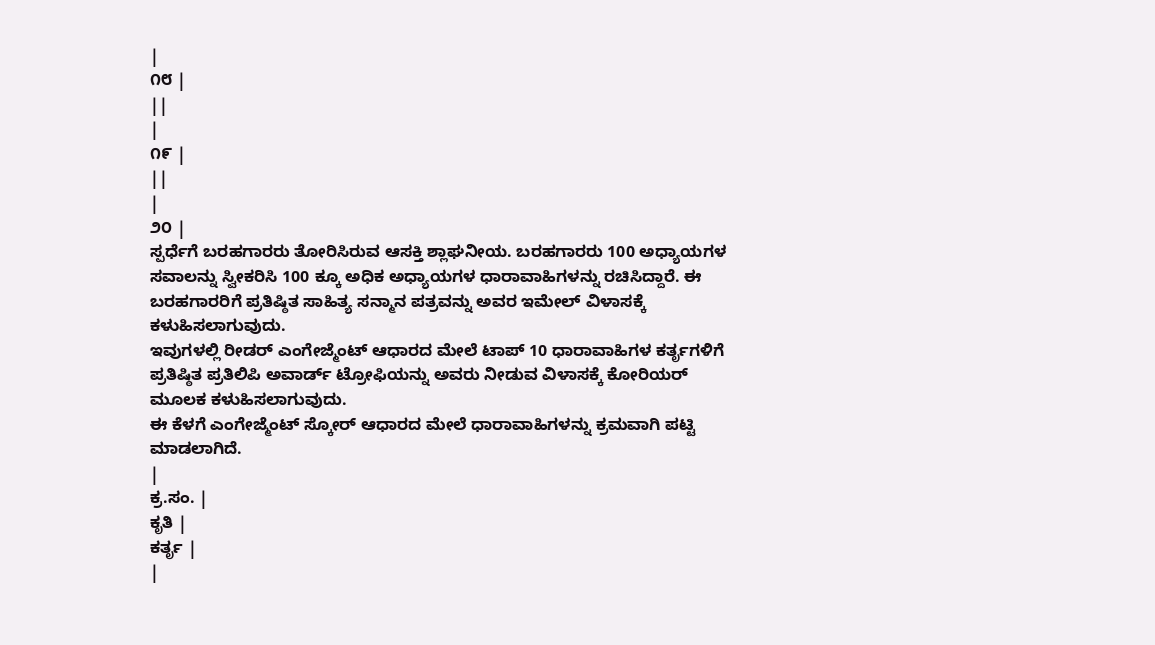|
೧೮ |
||
|
೧೯ |
||
|
೨೦ |
ಸ್ಪರ್ಧೆಗೆ ಬರಹಗಾರರು ತೋರಿಸಿರುವ ಆಸಕ್ತಿ ಶ್ಲಾಘನೀಯ. ಬರಹಗಾರರು 100 ಅಧ್ಯಾಯಗಳ ಸವಾಲನ್ನು ಸ್ವೀಕರಿಸಿ 100 ಕ್ಕೂ ಅಧಿಕ ಅಧ್ಯಾಯಗಳ ಧಾರಾವಾಹಿಗಳನ್ನು ರಚಿಸಿದ್ದಾರೆ. ಈ ಬರಹಗಾರರಿಗೆ ಪ್ರತಿಷ್ಠಿತ ಸಾಹಿತ್ಯ ಸನ್ಮಾನ ಪತ್ರವನ್ನು ಅವರ ಇಮೇಲ್ ವಿಳಾಸಕ್ಕೆ ಕಳುಹಿಸಲಾಗುವುದು.
ಇವುಗಳಲ್ಲಿ ರೀಡರ್ ಎಂಗೇಜ್ಮೆಂಟ್ ಆಧಾರದ ಮೇಲೆ ಟಾಪ್ 10 ಧಾರಾವಾಹಿಗಳ ಕರ್ತೃಗಳಿಗೆ ಪ್ರತಿಷ್ಠಿತ ಪ್ರತಿಲಿಪಿ ಅವಾರ್ಡ್ ಟ್ರೋಫಿಯನ್ನು ಅವರು ನೀಡುವ ವಿಳಾಸಕ್ಕೆ ಕೋರಿಯರ್ ಮೂಲಕ ಕಳುಹಿಸಲಾಗುವುದು.
ಈ ಕೆಳಗೆ ಎಂಗೇಜ್ಮೆಂಟ್ ಸ್ಕೋರ್ ಆಧಾರದ ಮೇಲೆ ಧಾರಾವಾಹಿಗಳನ್ನು ಕ್ರಮವಾಗಿ ಪಟ್ಟಿ ಮಾಡಲಾಗಿದೆ.
|
ಕ್ರ.ಸಂ. |
ಕೃತಿ |
ಕರ್ತೃ |
|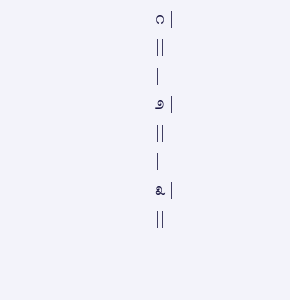೧ |
||
|
೨ |
||
|
೩ |
||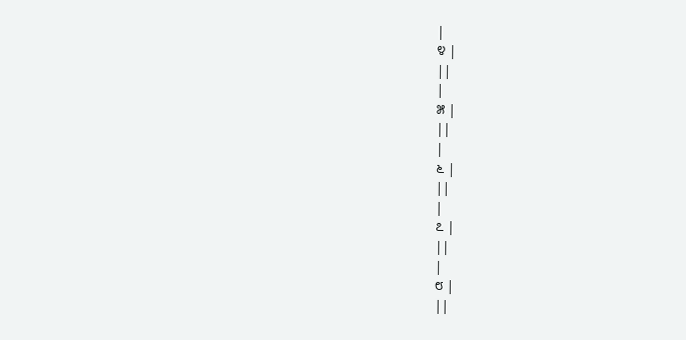|
೪ |
||
|
೫ |
||
|
೬ |
||
|
೭ |
||
|
೮ |
||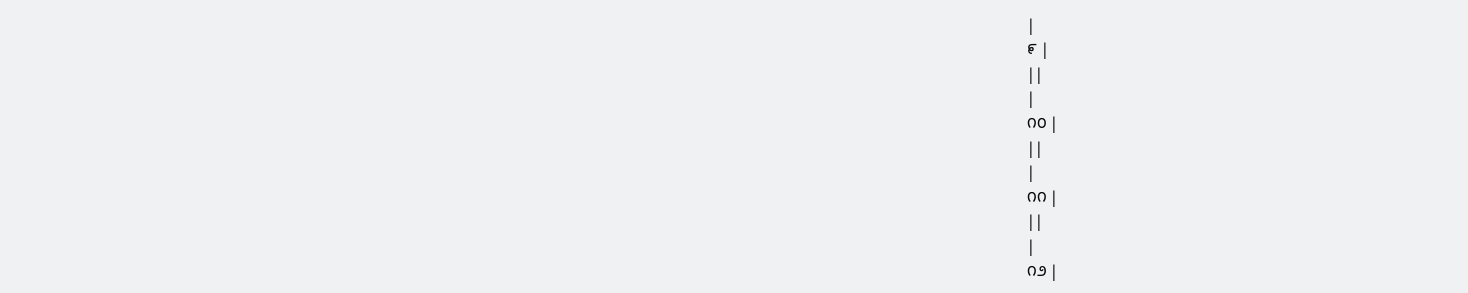|
೯ |
||
|
೧೦ |
||
|
೧೧ |
||
|
೧೨ |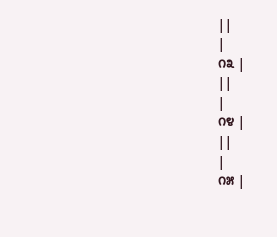||
|
೧೩ |
||
|
೧೪ |
||
|
೧೫ |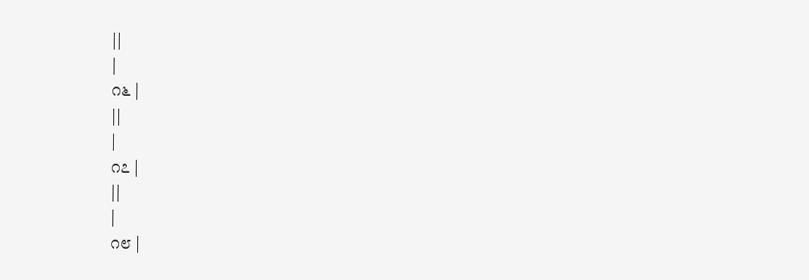||
|
೧೬ |
||
|
೧೭ |
||
|
೧೮ |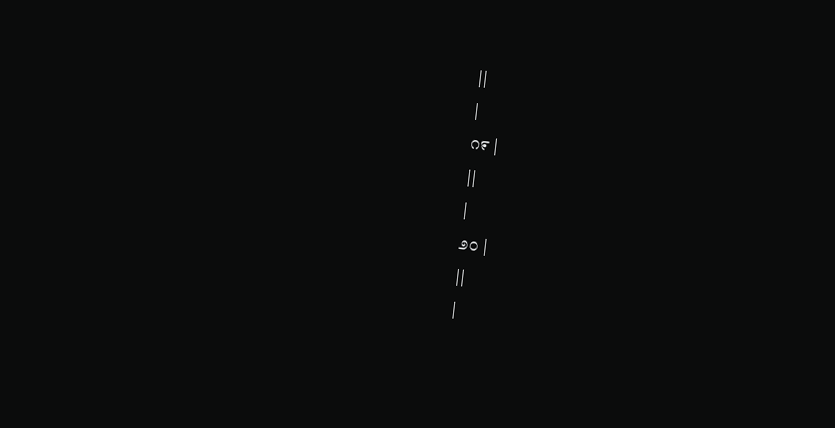||
|
೧೯ |
||
|
೨೦ |
||
|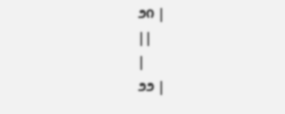೨೧ |
||
|
೨೨ |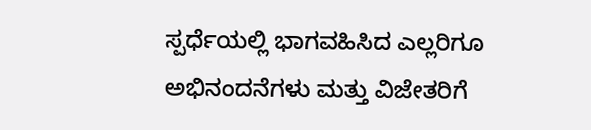ಸ್ಪರ್ಧೆಯಲ್ಲಿ ಭಾಗವಹಿಸಿದ ಎಲ್ಲರಿಗೂ ಅಭಿನಂದನೆಗಳು ಮತ್ತು ವಿಜೇತರಿಗೆ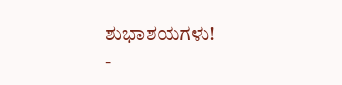ಶುಭಾಶಯಗಳು!
-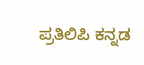ಪ್ರತಿಲಿಪಿ ಕನ್ನಡ